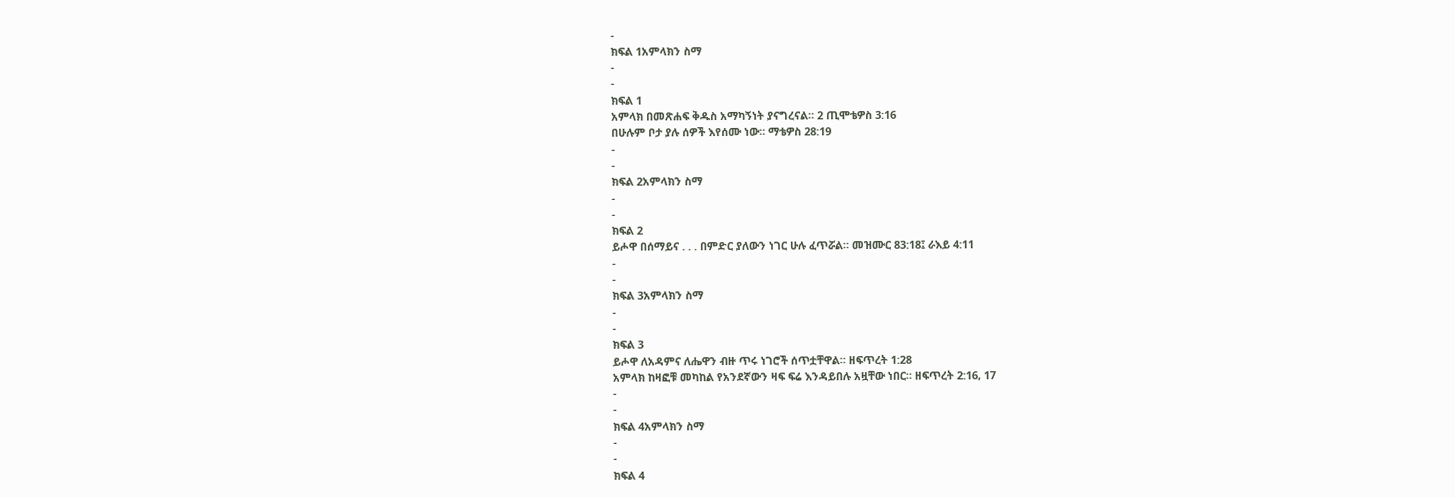-
ክፍል 1አምላክን ስማ
-
-
ክፍል 1
አምላክ በመጽሐፍ ቅዱስ አማካኝነት ያናግረናል። 2 ጢሞቴዎስ 3:16
በሁሉም ቦታ ያሉ ሰዎች እየሰሙ ነው። ማቴዎስ 28:19
-
-
ክፍል 2አምላክን ስማ
-
-
ክፍል 2
ይሖዋ በሰማይና . . . በምድር ያለውን ነገር ሁሉ ፈጥሯል። መዝሙር 83:18፤ ራእይ 4:11
-
-
ክፍል 3አምላክን ስማ
-
-
ክፍል 3
ይሖዋ ለአዳምና ለሔዋን ብዙ ጥሩ ነገሮች ሰጥቷቸዋል። ዘፍጥረት 1:28
አምላክ ከዛፎቹ መካከል የአንደኛውን ዛፍ ፍሬ እንዳይበሉ አዟቸው ነበር። ዘፍጥረት 2:16, 17
-
-
ክፍል 4አምላክን ስማ
-
-
ክፍል 4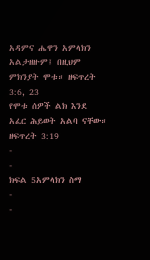አዳምና ሔዋን አምላክን አልታዘዙም፤ በዚህም ምክንያት ሞቱ። ዘፍጥረት 3:6, 23
የሞቱ ሰዎች ልክ እንደ አፈር ሕይወት አልባ ናቸው። ዘፍጥረት 3:19
-
-
ክፍል 5አምላክን ስማ
-
-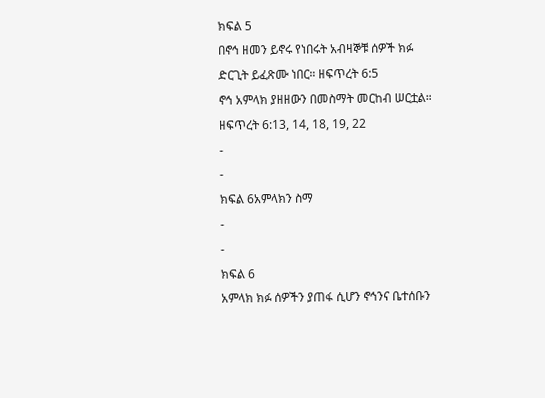ክፍል 5
በኖኅ ዘመን ይኖሩ የነበሩት አብዛኞቹ ሰዎች ክፉ ድርጊት ይፈጽሙ ነበር። ዘፍጥረት 6:5
ኖኅ አምላክ ያዘዘውን በመስማት መርከብ ሠርቷል። ዘፍጥረት 6:13, 14, 18, 19, 22
-
-
ክፍል 6አምላክን ስማ
-
-
ክፍል 6
አምላክ ክፉ ሰዎችን ያጠፋ ሲሆን ኖኅንና ቤተሰቡን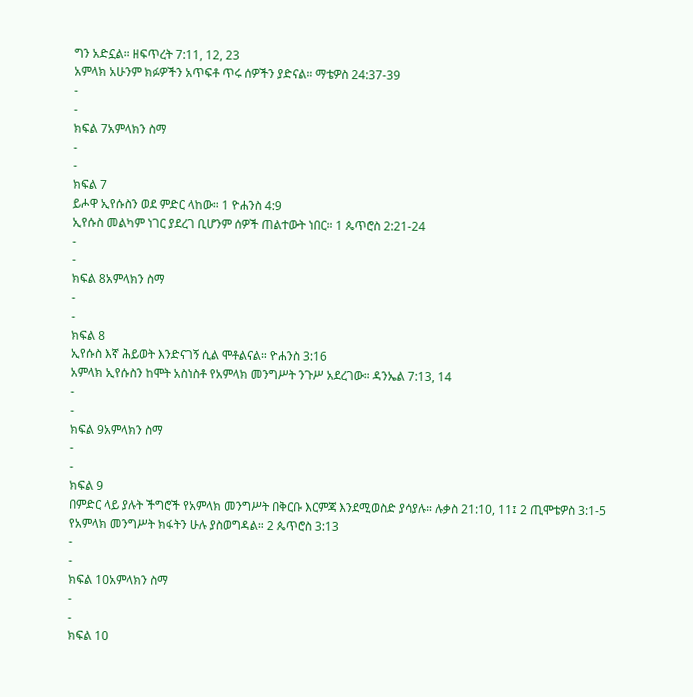ግን አድኗል። ዘፍጥረት 7:11, 12, 23
አምላክ አሁንም ክፉዎችን አጥፍቶ ጥሩ ሰዎችን ያድናል። ማቴዎስ 24:37-39
-
-
ክፍል 7አምላክን ስማ
-
-
ክፍል 7
ይሖዋ ኢየሱስን ወደ ምድር ላከው። 1 ዮሐንስ 4:9
ኢየሱስ መልካም ነገር ያደረገ ቢሆንም ሰዎች ጠልተውት ነበር። 1 ጴጥሮስ 2:21-24
-
-
ክፍል 8አምላክን ስማ
-
-
ክፍል 8
ኢየሱስ እኛ ሕይወት እንድናገኝ ሲል ሞቶልናል። ዮሐንስ 3:16
አምላክ ኢየሱስን ከሞት አስነስቶ የአምላክ መንግሥት ንጉሥ አደረገው። ዳንኤል 7:13, 14
-
-
ክፍል 9አምላክን ስማ
-
-
ክፍል 9
በምድር ላይ ያሉት ችግሮች የአምላክ መንግሥት በቅርቡ እርምጃ እንደሚወስድ ያሳያሉ። ሉቃስ 21:10, 11፤ 2 ጢሞቴዎስ 3:1-5
የአምላክ መንግሥት ክፋትን ሁሉ ያስወግዳል። 2 ጴጥሮስ 3:13
-
-
ክፍል 10አምላክን ስማ
-
-
ክፍል 10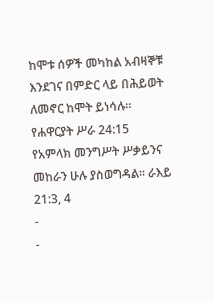ከሞቱ ሰዎች መካከል አብዛኞቹ እንደገና በምድር ላይ በሕይወት ለመኖር ከሞት ይነሳሉ። የሐዋርያት ሥራ 24:15
የአምላክ መንግሥት ሥቃይንና መከራን ሁሉ ያስወግዳል። ራእይ 21:3, 4
-
-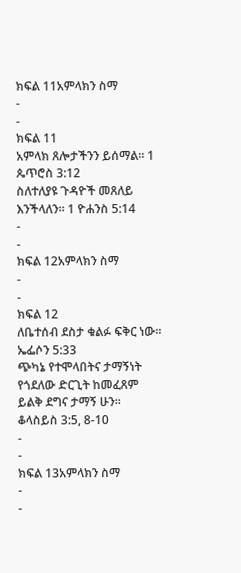ክፍል 11አምላክን ስማ
-
-
ክፍል 11
አምላክ ጸሎታችንን ይሰማል። 1 ጴጥሮስ 3:12
ስለተለያዩ ጉዳዮች መጸለይ እንችላለን። 1 ዮሐንስ 5:14
-
-
ክፍል 12አምላክን ስማ
-
-
ክፍል 12
ለቤተሰብ ደስታ ቁልፉ ፍቅር ነው። ኤፌሶን 5:33
ጭካኔ የተሞላበትና ታማኝነት የጎደለው ድርጊት ከመፈጸም ይልቅ ደግና ታማኝ ሁን። ቆላስይስ 3:5, 8-10
-
-
ክፍል 13አምላክን ስማ
-
-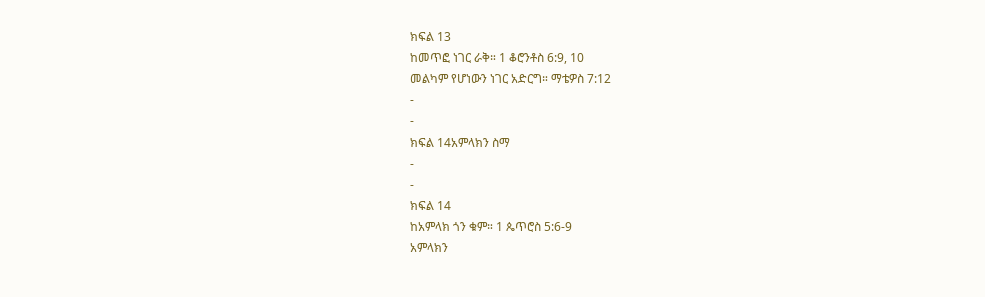ክፍል 13
ከመጥፎ ነገር ራቅ። 1 ቆሮንቶስ 6:9, 10
መልካም የሆነውን ነገር አድርግ። ማቴዎስ 7:12
-
-
ክፍል 14አምላክን ስማ
-
-
ክፍል 14
ከአምላክ ጎን ቁም። 1 ጴጥሮስ 5:6-9
አምላክን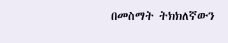በመስማት ትክክለኛውን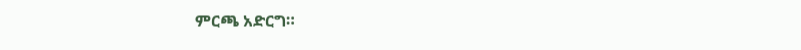ምርጫ አድርግ።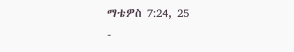ማቴዎስ 7:24, 25
-